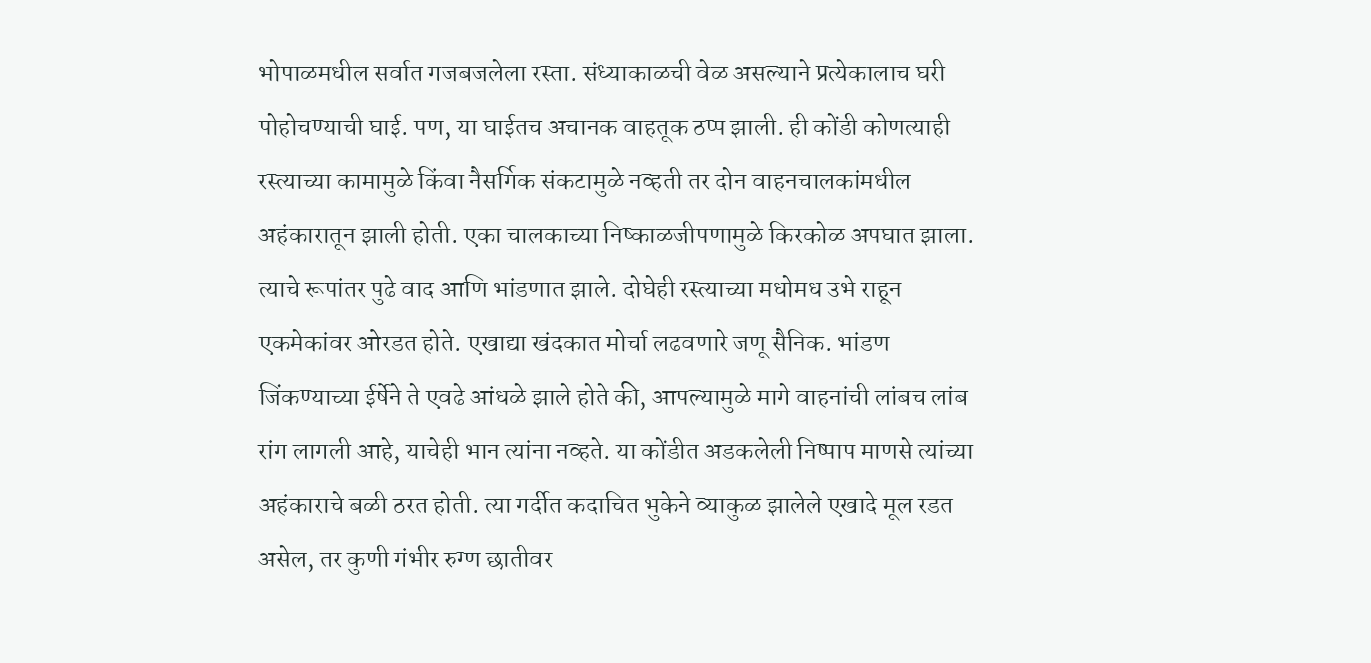भोपाळमधील सर्वात गजबजलेला रस्ता. संध्याकाळची वेळ असल्याने प्रत्येकालाच घरी पोहोचण्याची घाई. पण, या घाईतच अचानक वाहतूक ठप्प झाली. ही कोंडी कोणत्याही रस्त्याच्या कामामुळे किंवा नैसर्गिक संकटामुळे नव्हती तर दोन वाहनचालकांमधील अहंकारातून झाली होती. एका चालकाच्या निष्काळजीपणामुळे किरकोळ अपघात झाला. त्याचे रूपांतर पुढे वाद आणि भांडणात झाले. दोघेही रस्त्याच्या मधोमध उभे राहून एकमेकांवर ओरडत होते. एखाद्या खंदकात मोर्चा लढवणारे जणू सैनिक. भांडण जिंकण्याच्या ईर्षेने ते एवढे आंधळे झाले होते की, आपल्यामुळे मागे वाहनांची लांबच लांब रांग लागली आहे, याचेही भान त्यांना नव्हते. या कोंडीत अडकलेली निष्पाप माणसे त्यांच्या अहंकाराचे बळी ठरत होती. त्या गर्दीत कदाचित भुकेने व्याकुळ झालेले एखादे मूल रडत असेल, तर कुणी गंभीर रुग्ण छातीवर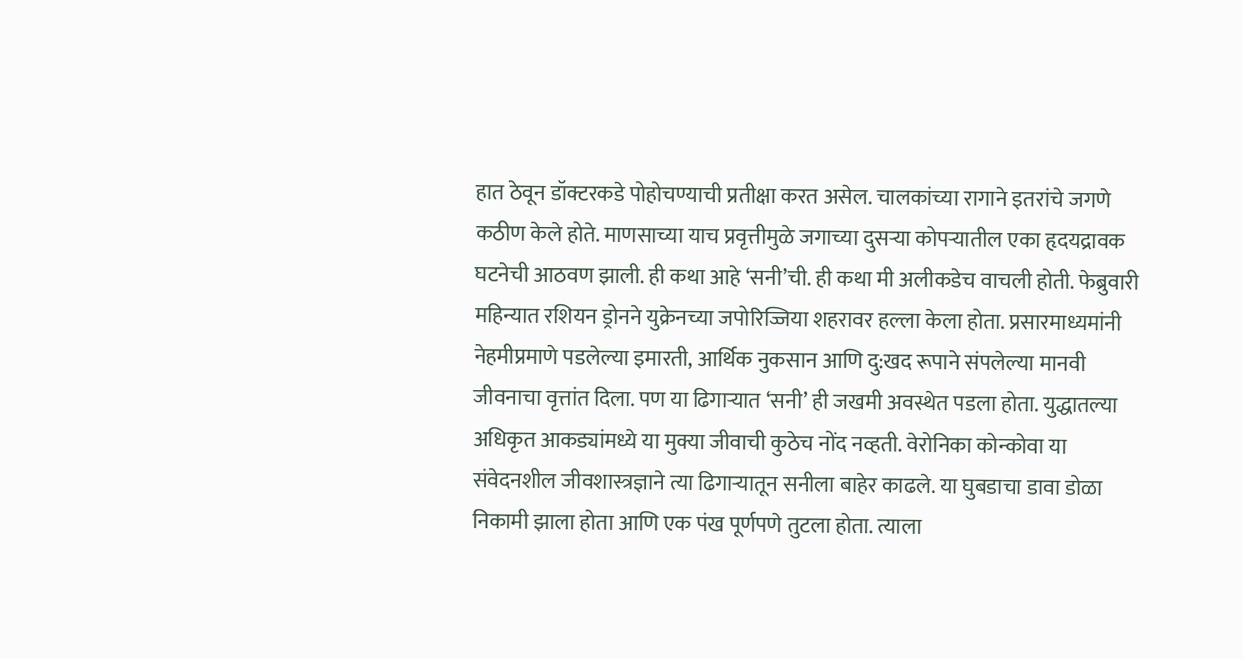हात ठेवून डॉक्टरकडे पोहोचण्याची प्रतीक्षा करत असेल. चालकांच्या रागाने इतरांचे जगणे कठीण केले होते. माणसाच्या याच प्रवृत्तीमुळे जगाच्या दुसऱ्या कोपऱ्यातील एका हृदयद्रावक घटनेची आठवण झाली. ही कथा आहे ‘सनी’ची. ही कथा मी अलीकडेच वाचली होती. फेब्रुवारी महिन्यात रशियन ड्रोनने युक्रेनच्या जपोरिज्जिया शहरावर हल्ला केला होता. प्रसारमाध्यमांनी नेहमीप्रमाणे पडलेल्या इमारती, आर्थिक नुकसान आणि दु:खद रूपाने संपलेल्या मानवी जीवनाचा वृत्तांत दिला. पण या ढिगाऱ्यात ‘सनी’ ही जखमी अवस्थेत पडला होता. युद्धातल्या अधिकृत आकड्यांमध्ये या मुक्या जीवाची कुठेच नोंद नव्हती. वेरोनिका कोन्कोवा या संवेदनशील जीवशास्त्रज्ञाने त्या ढिगाऱ्यातून सनीला बाहेर काढले. या घुबडाचा डावा डोळा निकामी झाला होता आणि एक पंख पूर्णपणे तुटला होता. त्याला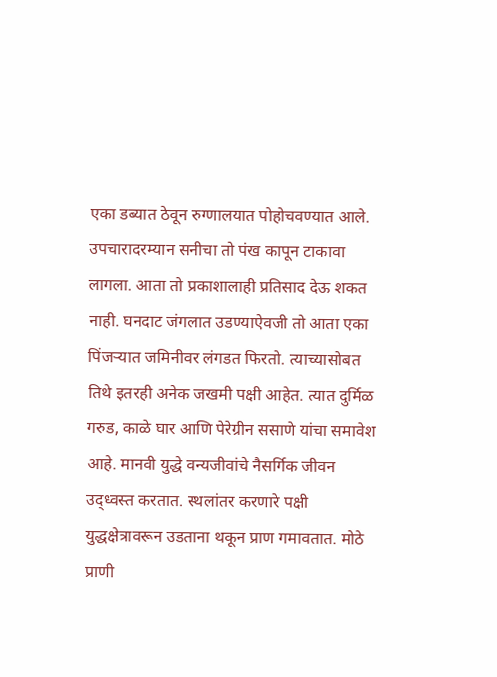एका डब्यात ठेवून रुग्णालयात पोहोचवण्यात आले. उपचारादरम्यान सनीचा तो पंख कापून टाकावा लागला. आता तो प्रकाशालाही प्रतिसाद देऊ शकत नाही. घनदाट जंगलात उडण्याऐवजी तो आता एका पिंजऱ्यात जमिनीवर लंगडत फिरतो. त्याच्यासोबत तिथे इतरही अनेक जखमी पक्षी आहेत. त्यात दुर्मिळ गरुड, काळे घार आणि पेरेग्रीन ससाणे यांचा समावेश आहे. मानवी युद्धे वन्यजीवांचे नैसर्गिक जीवन उद्ध्वस्त करतात. स्थलांतर करणारे पक्षी युद्धक्षेत्रावरून उडताना थकून प्राण गमावतात. मोठे प्राणी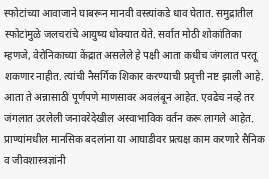स्फोटांच्या आवाजाने घाबरून मानवी वस्त्यांकडे धाव घेतात. समुद्रातील स्फोटांमुळे जलचरांचे आयुष्य धोक्यात येते. सर्वात मोठी शोकांतिका म्हणजे, वेरोनिकाच्या केंद्रात असलेले हे पक्षी आता कधीच जंगलात परतू शकणार नाहीत. त्यांची नैसर्गिक शिकार करण्याची प्रवृत्ती नष्ट झाली आहे. आता ते अन्नासाठी पूर्णपणे माणसावर अवलंबून आहेत. एवढेच नव्हे तर जंगलात उरलेली जनावरेदेखील अस्वाभाविक वर्तन करू लागले आहेत. प्राण्यांमधील मानसिक बदलांना या आघाडीवर प्रत्यक्ष काम करणारे सैनिक व जीवशास्त्रज्ञांनी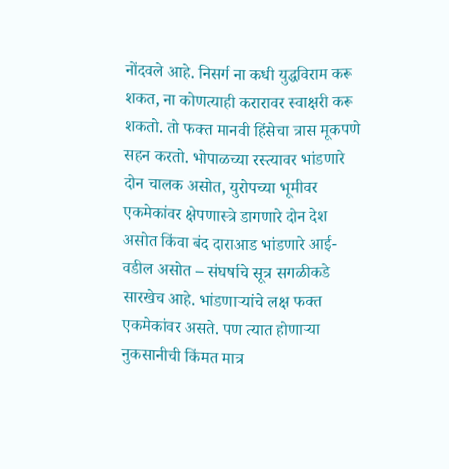नोंदवले आहे. निसर्ग ना कधी युद्धविराम करू शकत, ना कोणत्याही करारावर स्वाक्षरी करू शकतो. तो फक्त मानवी हिंसेचा त्रास मूकपणे सहन करतो. भोपाळच्या रस्त्यावर भांडणारे दोन चालक असोत, युरोपच्या भूमीवर एकमेकांवर क्षेपणास्त्रे डागणारे दोन देश असोत किंवा बंद दाराआड भांडणारे आई-वडील असोत – संघर्षाचे सूत्र सगळीकडे सारखेच आहे. भांडणाऱ्यांचे लक्ष फक्त एकमेकांवर असते. पण त्यात होणाऱ्या नुकसानीची किंमत मात्र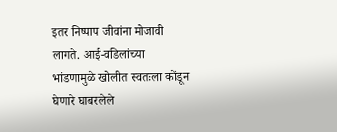इतर निष्पाप जीवांना मोजावी लागते. आई-वडिलांच्या भांडणामुळे खोलीत स्वतःला कोंडून घेणारे घाबरलेले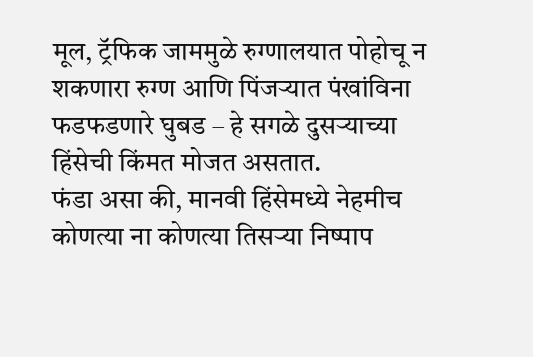मूल, ट्रॅफिक जाममुळे रुग्णालयात पोहोचू न शकणारा रुग्ण आणि पिंजऱ्यात पंखांविना फडफडणारे घुबड – हे सगळे दुसऱ्याच्या हिंसेची किंमत मोजत असतात.
फंडा असा की, मानवी हिंसेमध्ये नेहमीच कोणत्या ना कोणत्या तिसऱ्या निष्पाप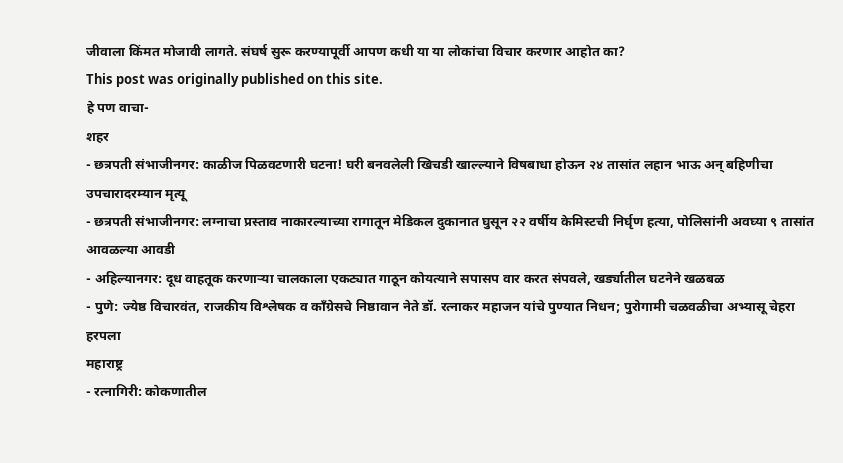जीवाला किंमत मोजावी लागते. संघर्ष सुरू करण्यापूर्वी आपण कधी या या लोकांचा विचार करणार आहोत का?
This post was originally published on this site.
हे पण वाचा-
शहर
- छत्रपती संभाजीनगर: काळीज पिळवटणारी घटना! घरी बनवलेली खिचडी खाल्ल्याने विषबाधा होऊन २४ तासांत लहान भाऊ अन् बहिणीचा उपचारादरम्यान मृत्यू
- छत्रपती संभाजीनगर: लग्नाचा प्रस्ताव नाकारल्याच्या रागातून मेडिकल दुकानात घुसून २२ वर्षीय केमिस्टची निर्घृण हत्या, पोलिसांनी अवघ्या ९ तासांत आवळल्या आवडी
- अहिल्यानगर: दूध वाहतूक करणाऱ्या चालकाला एकट्यात गाठून कोयत्याने सपासप वार करत संपवले, खर्ड्यातील घटनेने खळबळ
- पुणे: ज्येष्ठ विचारवंत, राजकीय विश्लेषक व काँग्रेसचे निष्ठावान नेते डॉ. रत्नाकर महाजन यांचे पुण्यात निधन; पुरोगामी चळवळीचा अभ्यासू चेहरा हरपला
महाराष्ट्र
- रत्नागिरी: कोकणातील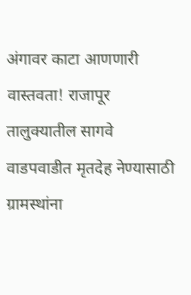अंगावर काटा आणणारी वास्तवता! राजापूर तालुक्यातील सागवे वाडपवाडीत मृतदेह नेण्यासाठी ग्रामस्थांना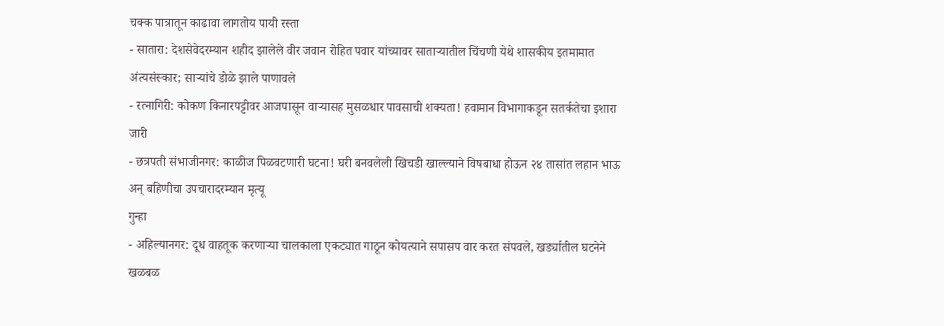चक्क पात्रातून काढावा लागतोय पायी रस्ता
- सातारा: देशसेवेदरम्यान शहीद झालेले वीर जवान रोहित पवार यांच्यावर साताऱ्यातील चिंचणी येथे शासकीय इतमामात अंत्यसंस्कार; साऱ्यांचे डोळे झाले पाणावले
- रत्नागिरी: कोकण किनारपट्टीवर आजपासून वाऱ्यासह मुसळधार पावसाची शक्यता! हवामान विभागाकडून सतर्कतेचा इशारा जारी
- छत्रपती संभाजीनगर: काळीज पिळवटणारी घटना! घरी बनवलेली खिचडी खाल्ल्याने विषबाधा होऊन २४ तासांत लहान भाऊ अन् बहिणीचा उपचारादरम्यान मृत्यू
गुन्हा
- अहिल्यानगर: दूध वाहतूक करणाऱ्या चालकाला एकट्यात गाठून कोयत्याने सपासप वार करत संपवले, खर्ड्यातील घटनेने खळबळ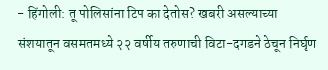- हिंगोली: तू पोलिसांना टिप का देतोस? खबरी असल्याच्या संशयातून वसमतमध्ये २२ वर्षीय तरुणाची विटा-दगडने ठेचून निर्घृण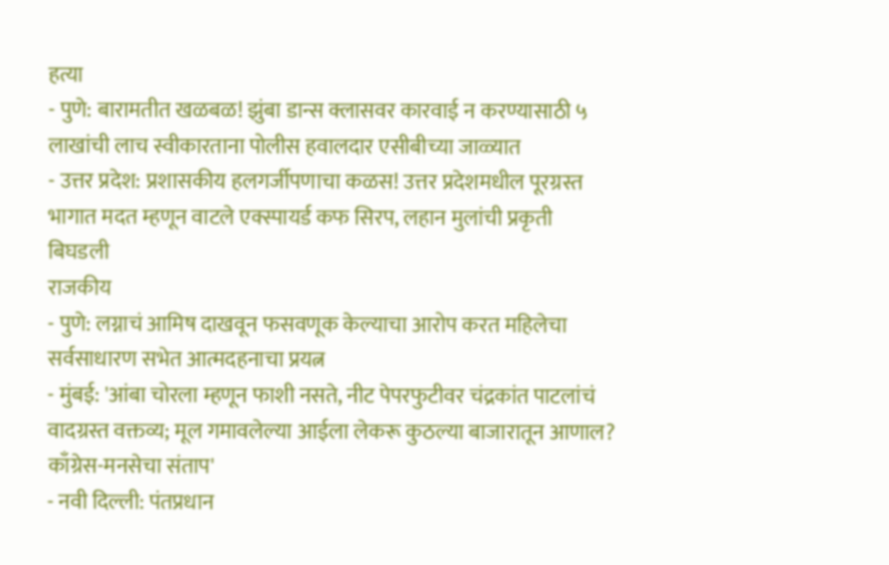हत्या
- पुणे: बारामतीत खळबळ! झुंबा डान्स क्लासवर कारवाई न करण्यासाठी ५ लाखांची लाच स्वीकारताना पोलीस हवालदार एसीबीच्या जाळ्यात
- उत्तर प्रदेश: प्रशासकीय हलगर्जीपणाचा कळस! उत्तर प्रदेशमधील पूरग्रस्त भागात मदत म्हणून वाटले एक्स्पायर्ड कफ सिरप, लहान मुलांची प्रकृती बिघडली
राजकीय
- पुणे: लग्नाचं आमिष दाखवून फसवणूक केल्याचा आरोप करत महिलेचा सर्वसाधारण सभेत आत्मदहनाचा प्रयत्न
- मुंबई: 'आंबा चोरला म्हणून फाशी नसते, नीट पेपरफुटीवर चंद्रकांत पाटलांचं वादग्रस्त वक्तव्य; मूल गमावलेल्या आईला लेकरू कुठल्या बाजारातून आणाल? काँग्रेस-मनसेचा संताप'
- नवी दिल्ली: पंतप्रधान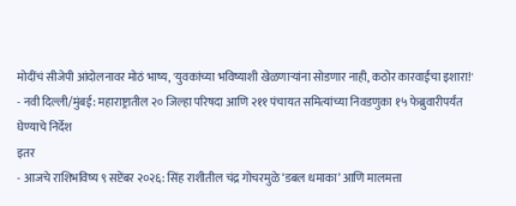मोदींचं सीजेपी आंदोलनावर मोठं भाष्य, 'युवकांच्या भविष्याशी खेळणाऱ्यांना सोडणार नाही, कठोर कारवाईचा इशारा!'
- नवी दिल्ली/मुंबई: महाराष्ट्रातील २० जिल्हा परिषदा आणि २११ पंचायत समित्यांच्या निवडणुका १५ फेब्रुवारीपर्यंत घेण्याचे निर्देश
इतर
- आजचे राशिभविष्य ९ सप्टेंबर २०२६: सिंह राशीतील चंद्र गोचरमुळे ‘डबल धमाका’ आणि मालमत्ता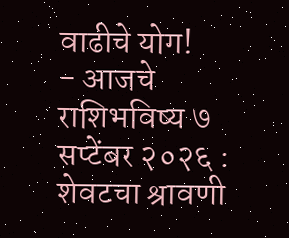वाढीचे योग!
- आजचे राशिभविष्य ७ सप्टेंबर २०२६ : शेवटचा श्रावणी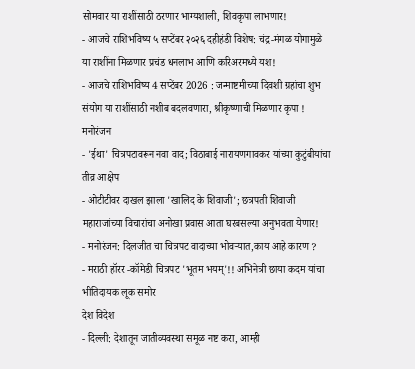सोमवार या राशींसाठी ठरणार भाग्यशाली, शिवकृपा लाभणार!
- आजचे राशिभविष्य ५ सप्टेंबर २०२६ दहीहंडी विशेष: चंद्र-मंगळ योगामुळे या राशींना मिळणार प्रचंड धनलाभ आणि करिअरमध्ये यश!
- आजचे राशिभविष्य 4 सप्टेंबर 2026 : जन्माष्टमीच्या दिवशी ग्रहांचा शुभ संयोग या राशींसाठी नशीब बदलवणारा, श्रीकृष्णाची मिळणार कृपा !
मनोरंजन
- 'ईथा' चित्रपटावरून नवा वाद; विठाबाई नारायणगावकर यांच्या कुटुंबीयांचा तीव्र आक्षेप
- ओटीटीवर दाखल झाला 'खालिद के शिवाजी'; छत्रपती शिवाजी महाराजांच्या विचारांचा अनोखा प्रवास आता घरबसल्या अनुभवता येणार!
- मनोरंजन: दिलजीत चा चित्रपट वादाच्या भोवऱ्यात,काय आहे कारण ?
- मराठी हॉरर -कॉमेडी चित्रपट 'भूतम भयम्'!! अभिनेत्री छाया कदम यांचा भीतिदायक लूक समोर
देश विदेश
- दिल्ली: देशातून जातीव्यवस्था समूळ नष्ट करा, आम्ही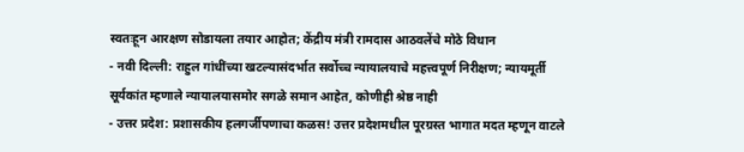स्वतःहून आरक्षण सोडायला तयार आहोत; केंद्रीय मंत्री रामदास आठवलेंचे मोठे विधान
- नवी दिल्ली: राहुल गांधींच्या खटल्यासंदर्भात सर्वोच्च न्यायालयाचे महत्त्वपूर्ण निरीक्षण; न्यायमूर्ती सूर्यकांत म्हणाले न्यायालयासमोर सगळे समान आहेत, कोणीही श्रेष्ठ नाही
- उत्तर प्रदेश: प्रशासकीय हलगर्जीपणाचा कळस! उत्तर प्रदेशमधील पूरग्रस्त भागात मदत म्हणून वाटले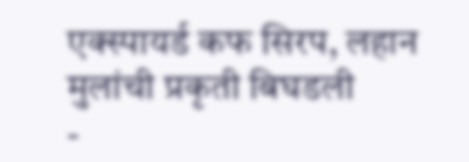एक्स्पायर्ड कफ सिरप, लहान मुलांची प्रकृती बिघडली
-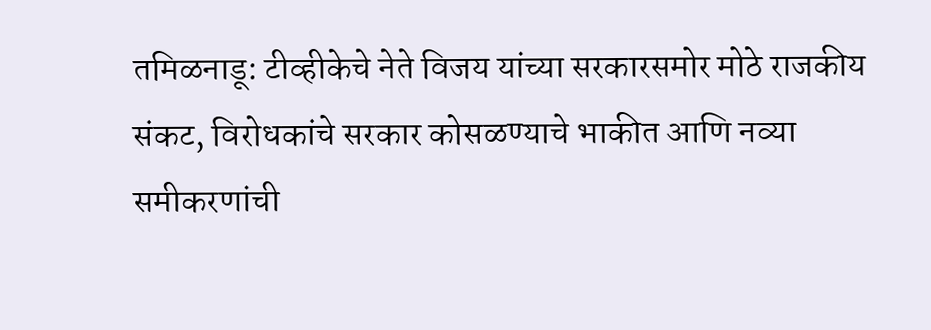तमिळनाडू: टीव्हीकेचे नेते विजय यांच्या सरकारसमोर मोठे राजकीय संकट, विरोधकांचे सरकार कोसळण्याचे भाकीत आणि नव्या समीकरणांची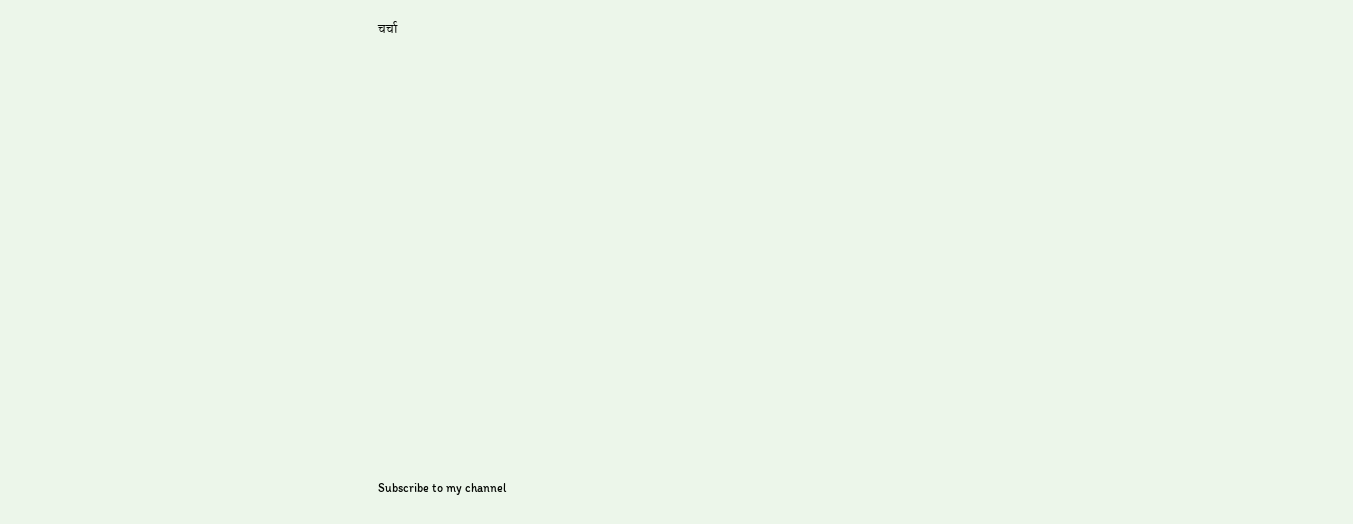चर्चा


























Subscribe to my channel